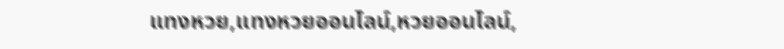แทงหวย,แทงหวยออนไลน์,หวยออนไลน์,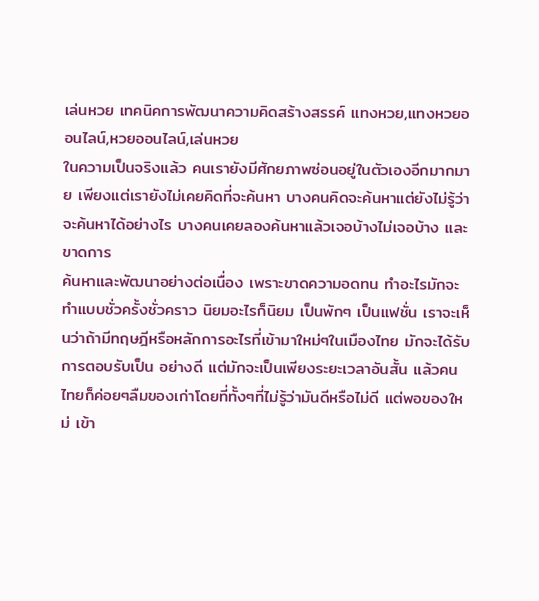เล่นหวย เทคนิคการพัฒนาความคิดสร้างสรรค์ แทงหวย,แทงหวยออนไลน์,หวยออนไลน์,เล่นหวย
ในความเป็นจริงแล้ว คนเรายังมีศักยภาพซ่อนอยู่ในตัวเองอีกมากมาย เพียงแต่เรายังไม่เคยคิดที่จะค้นหา บางคนคิดจะค้นหาแต่ยังไม่รู้ว่าจะค้นหาได้อย่างไร บางคนเคยลองค้นหาแล้วเจอบ้างไม่เจอบ้าง และขาดการ
ค้นหาและพัฒนาอย่างต่อเนื่อง เพราะขาดความอดทน ทำอะไรมักจะทำแบบชั่วครั้งชั่วคราว นิยมอะไรก็นิยม เป็นพักๆ เป็นแฟชั่น เราจะเห็นว่าถ้ามีทฤษฎีหรือหลักการอะไรที่เข้ามาใหม่ๆในเมืองไทย มักจะได้รับการตอบรับเป็น อย่างดี แต่มักจะเป็นเพียงระยะเวลาอันสั้น แล้วคนไทยก็ค่อยๆลืมของเก่าโดยที่ทั้งๆที่ไม่รู้ว่ามันดีหรือไม่ดี แต่พอของใหม่ เข้า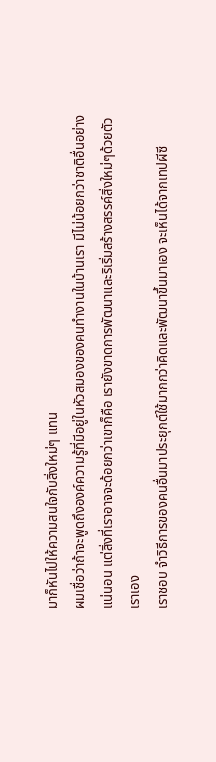มาก็หันไปให้ความสนใจกับสิ่งใหม่ๆ แทน
ผมเชื่อว่าถ้าจะพูดถึงองค์ความรู้ที่มีอยู่ในหัวสมองของคนทำงานในบ้านเรา มีไม่น้อยกว่าชาติอื่นอย่างแน่นอน แต่สิ่งที่เราอาจจะด้อยกว่าเขาก็คือ เรายังขาดการพัฒนาและริเริ่มสร้างสรรค์สิ่งใหม่ๆด้วยตัวเราเอง
เราชอบ จำวิธีการของคนอื่นมาประยุกต์ใช้มากกว่าคิดและพัฒนาขึ้นมาเอง จะเห็นได้จากเทปผีซี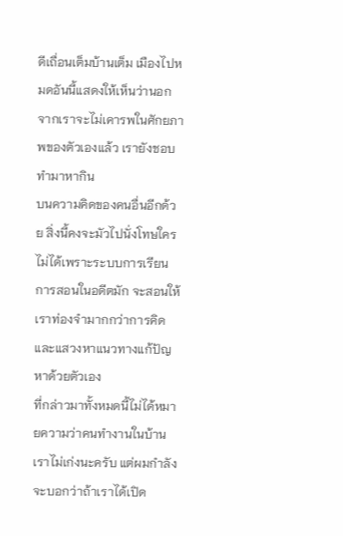ดีเถื่อนเต็มบ้านเต็ม เมืองไปหมดอันนี้แสดงให้เห็นว่านอกจากเราจะไม่เคารพในศักยภาพของตัวเองแล้ว เรายังชอบทำมาหากิน
บนความคิดของคนอื่นอีกด้วย สิ่งนี้คงจะมัวไปนั่งโทษใครไม่ได้เพราะระบบการเรียนการสอนในอดีตมัก จะสอนให้เราท่องจำมากกว่าการคิดและแสวงหาแนวทางแก้ปัญหาด้วยตัวเอง
ที่กล่าวมาทั้งหมดนี้ไม่ได้หมายความว่าคนทำงานในบ้านเราไม่เก่งนะครับ แต่ผมกำลังจะบอกว่าถ้าเราได้เปิด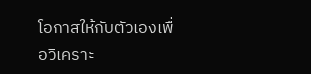โอกาสให้กับตัวเองเพื่อวิเคราะ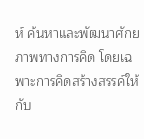ห์ ค้นหาและพัฒนาศักยภาพทางการคิด โดยเฉพาะการคิดสร้างสรรค์ให้กับ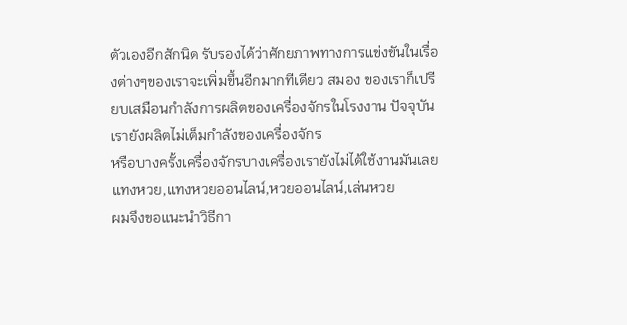ตัวเองอีกสักนิด รับรองได้ว่าศักยภาพทางการแข่งขันในเรื่องต่างๆของเราจะเพิ่มขึ้นอีกมากทีเดียว สมอง ของเราก็เปรียบเสมือนกำลังการผลิตของเครื่องจักรในโรงงาน ปัจจุบันเรายังผลิตไม่เต็มกำลังของเครื่องจักร
หรือบางครั้งเครื่องจักรบางเครื่องเรายังไม่ได้ใช้งานมันเลย แทงหวย,แทงหวยออนไลน์,หวยออนไลน์,เล่นหวย
ผมจึงขอแนะนำวิธีกา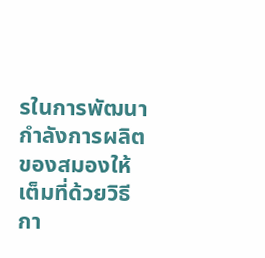รในการพัฒนากำลังการผลิตของสมองให้เต็มที่ด้วยวิธีกา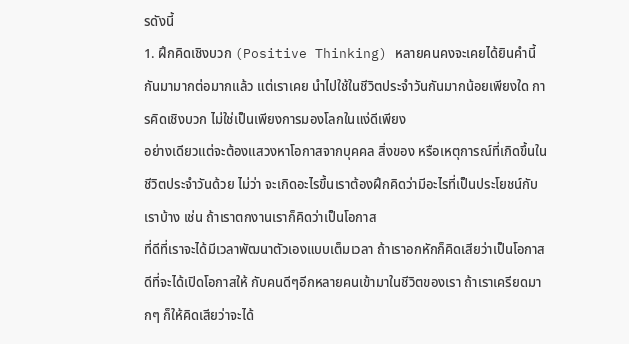รดังนี้
1. ฝึกคิดเชิงบวก (Positive Thinking) หลายคนคงจะเคยได้ยินคำนี้กันมามากต่อมากแล้ว แต่เราเคย นำไปใช้ในชีวิตประจำวันกันมากน้อยเพียงใด การคิดเชิงบวก ไม่ใช่เป็นเพียงการมองโลกในแง่ดีเพียง
อย่างเดียวแต่จะต้องแสวงหาโอกาสจากบุคคล สิ่งของ หรือเหตุการณ์ที่เกิดขึ้นในชีวิตประจำวันด้วย ไม่ว่า จะเกิดอะไรขึ้นเราต้องฝึกคิดว่ามีอะไรที่เป็นประโยชน์กับเราบ้าง เช่น ถ้าเราตกงานเราก็คิดว่าเป็นโอกาส
ที่ดีที่เราจะได้มีเวลาพัฒนาตัวเองแบบเต็มเวลา ถ้าเราอกหักก็คิดเสียว่าเป็นโอกาสดีที่จะได้เปิดโอกาสให้ กับคนดีๆอีกหลายคนเข้ามาในชีวิตของเรา ถ้าเราเครียดมากๆ ก็ให้คิดเสียว่าจะได้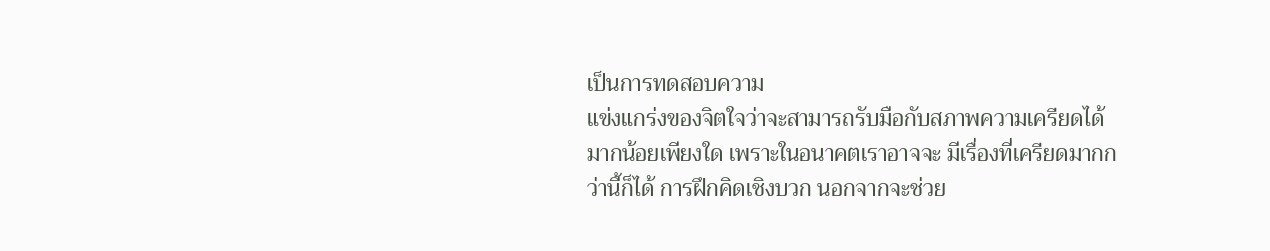เป็นการทดสอบความ
แข่งแกร่งของจิตใจว่าจะสามารถรับมือกับสภาพความเครียดได้มากน้อยเพียงใด เพราะในอนาคตเราอาจจะ มีเรื่องที่เครียดมากกว่านี้ก็ได้ การฝึกคิดเชิงบวก นอกจากจะช่วย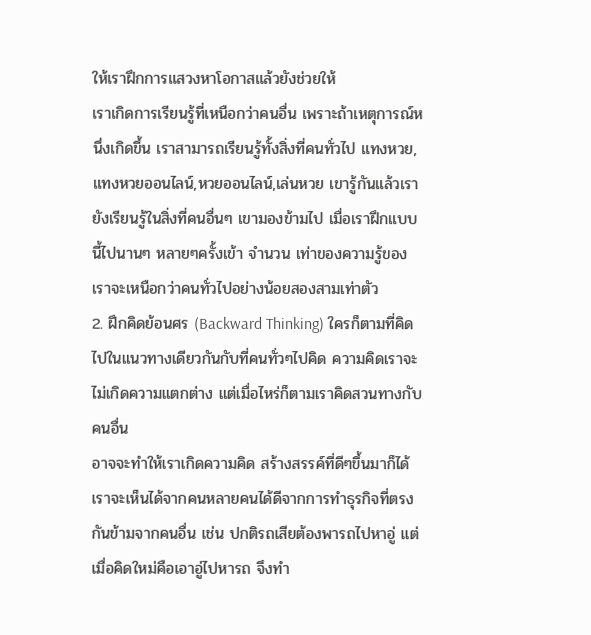ให้เราฝึกการแสวงหาโอกาสแล้วยังช่วยให้
เราเกิดการเรียนรู้ที่เหนือกว่าคนอื่น เพราะถ้าเหตุการณ์หนึ่งเกิดขึ้น เราสามารถเรียนรู้ทั้งสิ่งที่คนทั่วไป แทงหวย,แทงหวยออนไลน์,หวยออนไลน์,เล่นหวย เขารู้กันแล้วเรายังเรียนรู้ในสิ่งที่คนอื่นๆ เขามองข้ามไป เมื่อเราฝึกแบบนี้ไปนานๆ หลายๆครั้งเข้า จำนวน เท่าของความรู้ของเราจะเหนือกว่าคนทั่วไปอย่างน้อยสองสามเท่าตัว
2. ฝึกคิดย้อนศร (Backward Thinking) ใครก็ตามที่คิดไปในแนวทางเดียวกันกับที่คนทั่วๆไปคิด ความคิดเราจะไม่เกิดความแตกต่าง แต่เมื่อไหร่ก็ตามเราคิดสวนทางกับคนอื่น
อาจจะทำให้เราเกิดความคิด สร้างสรรค์ที่ดีๆขึ้นมาก็ได้ เราจะเห็นได้จากคนหลายคนได้ดีจากการทำธุรกิจที่ตรงกันข้ามจากคนอื่น เช่น ปกติรถเสียต้องพารถไปหาอู่ แต่เมื่อคิดใหม่คือเอาอู่ไปหารถ จึงทำ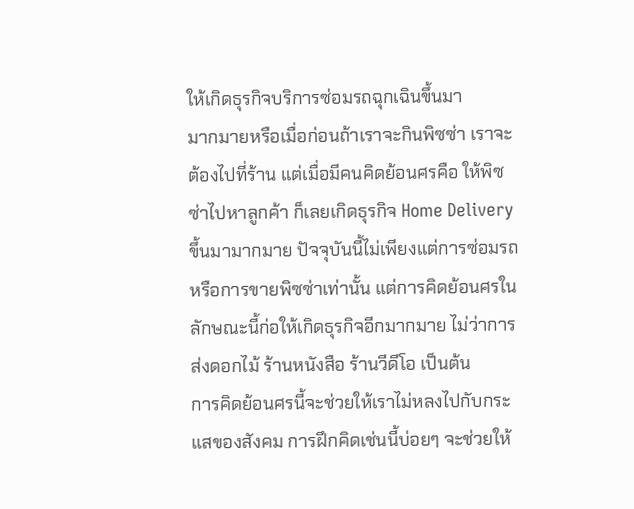ให้เกิดธุรกิจบริการซ่อมรถฉุกเฉินขึ้นมา
มากมายหรือเมื่อก่อนถ้าเราจะกินพิซซ่า เราจะต้องไปที่ร้าน แต่เมื่อมีคนคิดย้อนศรคือ ให้พิซซ่าไปหาลูกค้า ก็เลยเกิดธุรกิจ Home Delivery ขึ้นมามากมาย ปัจจุบันนี้ไม่เพียงแต่การซ่อมรถหรือการขายพิซซ่าเท่านั้น แต่การคิดย้อนศรในลักษณะนี้ก่อให้เกิดธุรกิจอีกมากมาย ไม่ว่าการส่งดอกไม้ ร้านหนังสือ ร้านวีดีโอ เป็นต้น
การคิดย้อนศรนี้จะช่วยให้เราไม่หลงไปกับกระแสของสังคม การฝึกคิดเช่นนี้บ่อยๆ จะช่วยให้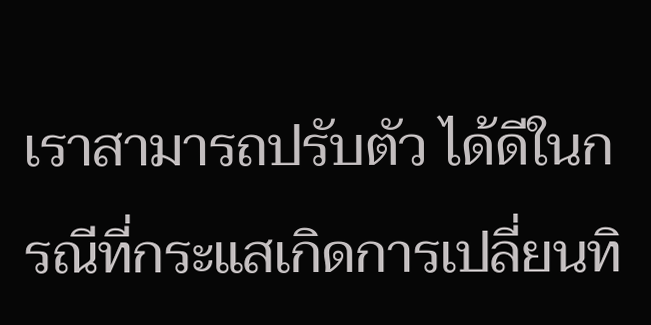เราสามารถปรับตัว ได้ดีในกรณีที่กระแสเกิดการเปลี่ยนทิ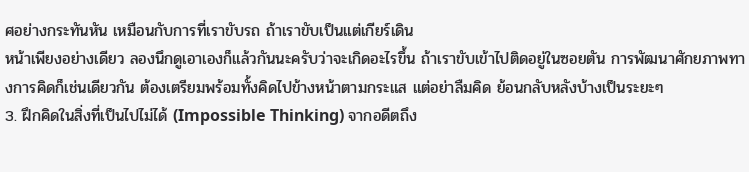ศอย่างกระทันหัน เหมือนกับการที่เราขับรถ ถ้าเราขับเป็นแต่เกียร์เดิน
หน้าเพียงอย่างเดียว ลองนึกดูเอาเองก็แล้วกันนะครับว่าจะเกิดอะไรขึ้น ถ้าเราขับเข้าไปติดอยู่ในซอยตัน การพัฒนาศักยภาพทางการคิดก็เช่นเดียวกัน ต้องเตรียมพร้อมทั้งคิดไปข้างหน้าตามกระแส แต่อย่าลืมคิด ย้อนกลับหลังบ้างเป็นระยะๆ
3. ฝึกคิดในสิ่งที่เป็นไปไม่ได้ (Impossible Thinking) จากอดีตถึง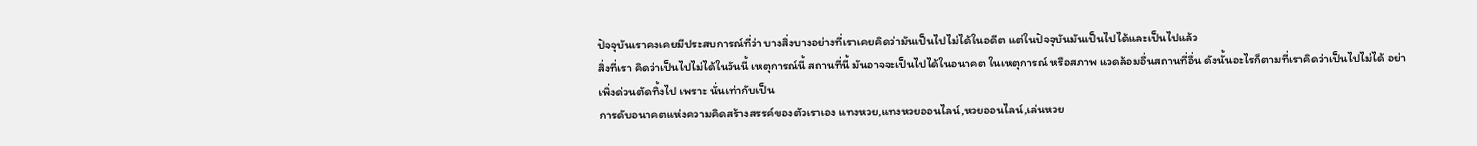ปัจจุบันเราคงเคยมีประสบการณ์ที่ว่า บางสิ่งบางอย่างที่เราเคยคิดว่ามันเป็นไปไม่ได้ในอดีต แต่ในปัจจุบันมันเป็นไปได้และเป็นไปแล้ว
สิ่งที่เรา คิดว่าเป็นไปไม่ได้ในวันนี้ เหตุการณ์นี้ สถานที่นี้ มันอาจจะเป็นไปได้ในอนาคต ในเหตุการณ์ หรือสภาพ แวดล้อมอื่นสถานที่อื่น ดังนั้นอะไรก็ตามที่เราคิดว่าเป็นไปไม่ได้ อย่าเพิ่งด่วนตัดทิ้งไป เพราะ นั่นเท่ากับเป็น
การดับอนาคตแห่งความคิดสร้างสรรค์ของตัวเราเอง แทงหวย,แทงหวยออนไลน์,หวยออนไลน์,เล่นหวย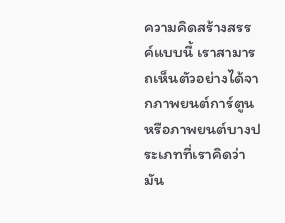ความคิดสร้างสรรค์แบบนี้ เราสามารถเห็นตัวอย่างได้จากภาพยนต์การ์ตูน หรือภาพยนต์บางประเภทที่เราคิดว่า มัน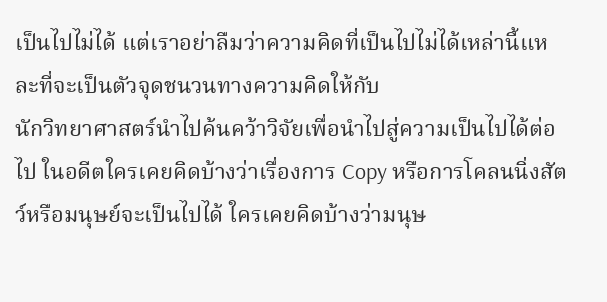เป็นไปไม่ได้ แต่เราอย่าลืมว่าความคิดที่เป็นไปไม่ได้เหล่านี้แหละที่จะเป็นตัวจุดชนวนทางความคิดให้กับ
นักวิทยาศาสตร์นำไปค้นคว้าวิจัยเพื่อนำไปสู่ความเป็นไปได้ต่อไป ในอดีตใครเคยคิดบ้างว่าเรื่องการ Copy หรือการโคลนนิ่งสัตว์หรือมนุษย์จะเป็นไปได้ ใครเคยคิดบ้างว่ามนุษ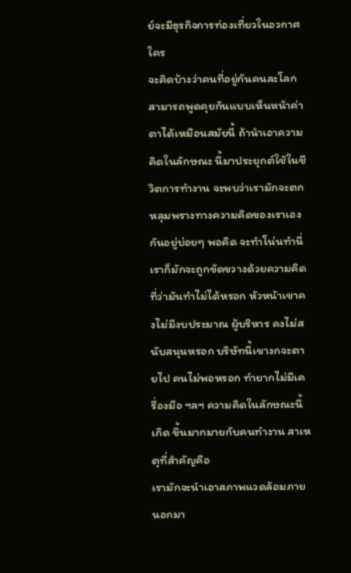ย์จะมีธุรกิจการท่องเที่ยวในอวกาศ ใคร
จะคิดบ้างว่าคนที่อยู่กันคนละโลกสามารถพูดคุยกันแบบเห็นหน้าค่าตาได้เหมือนสมัยนี้ ถ้านำเอาความคิดในลักษณะ นี้มาประยุกต์ใช้ในชีวิตการทำงาน จะพบว่าเรามักจะตกหลุมพรางทางความคิดของเราเองกันอยู่บ่อยๆ พอคิด จะทำโน่นทำนี่
เราก็มักจะถูกขัดขวางด้วยความคิดที่ว่ามันทำไม่ได้หรอก หัวหน้าเขาคงไม่มีงบประมาณ ผู้บริหาร คงไม่สนับสนุนหรอก บริษัทนี้เขางกจะตายไป คนไม่พอหรอก ทำยากไม่มีเครื่องมือ ฯลฯ ความคิดในลักษณะนี้เกิด ขึ้นมากมายกับคนทำงาน สาเหตุที่สำคัญคือ
เรามักจะนำเอาสภาพแวดล้อมภายนอกมา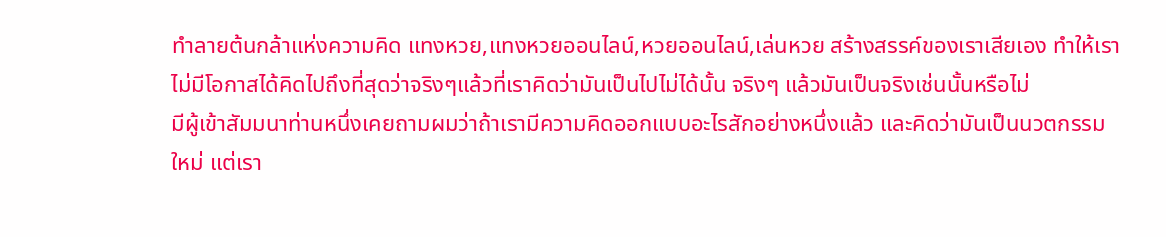ทำลายต้นกล้าแห่งความคิด แทงหวย,แทงหวยออนไลน์,หวยออนไลน์,เล่นหวย สร้างสรรค์ของเราเสียเอง ทำให้เราไม่มีโอกาสได้คิดไปถึงที่สุดว่าจริงๆแล้วที่เราคิดว่ามันเป็นไปไม่ได้นั้น จริงๆ แล้วมันเป็นจริงเช่นนั้นหรือไม่
มีผู้เข้าสัมมนาท่านหนึ่งเคยถามผมว่าถ้าเรามีความคิดออกแบบอะไรสักอย่างหนึ่งแล้ว และคิดว่ามันเป็นนวตกรรม ใหม่ แต่เรา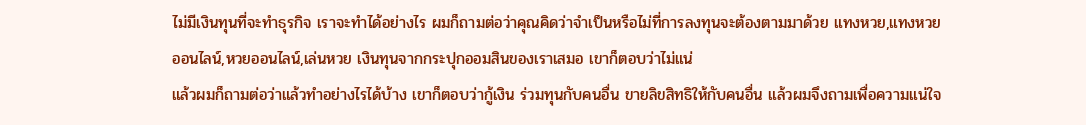ไม่มีเงินทุนที่จะทำธุรกิจ เราจะทำได้อย่างไร ผมก็ถามต่อว่าคุณคิดว่าจำเป็นหรือไม่ที่การลงทุนจะต้องตามมาด้วย แทงหวย,แทงหวยออนไลน์,หวยออนไลน์,เล่นหวย เงินทุนจากกระปุกออมสินของเราเสมอ เขาก็ตอบว่าไม่แน่
แล้วผมก็ถามต่อว่าแล้วทำอย่างไรได้บ้าง เขาก็ตอบว่ากู้เงิน ร่วมทุนกับคนอื่น ขายลิขสิทธิให้กับคนอื่น แล้วผมจึงถามเพื่อความแน่ใจ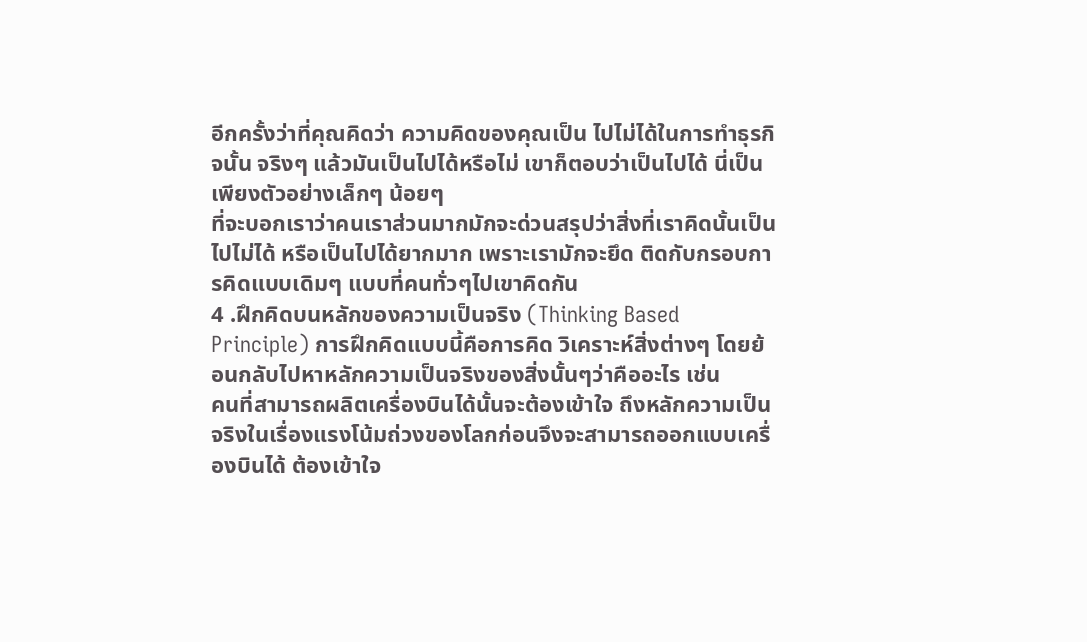อีกครั้งว่าที่คุณคิดว่า ความคิดของคุณเป็น ไปไม่ได้ในการทำธุรกิจนั้น จริงๆ แล้วมันเป็นไปได้หรือไม่ เขาก็ตอบว่าเป็นไปได้ นี่เป็นเพียงตัวอย่างเล็กๆ น้อยๆ
ที่จะบอกเราว่าคนเราส่วนมากมักจะด่วนสรุปว่าสิ่งที่เราคิดนั้นเป็นไปไม่ได้ หรือเป็นไปได้ยากมาก เพราะเรามักจะยึด ติดกับกรอบการคิดแบบเดิมๆ แบบที่คนทั่วๆไปเขาคิดกัน
4 .ฝึกคิดบนหลักของความเป็นจริง (Thinking Based Principle) การฝึกคิดแบบนี้คือการคิด วิเคราะห์สิ่งต่างๆ โดยย้อนกลับไปหาหลักความเป็นจริงของสิ่งนั้นๆว่าคืออะไร เช่น
คนที่สามารถผลิตเครื่องบินได้นั้นจะต้องเข้าใจ ถึงหลักความเป็นจริงในเรื่องแรงโน้มถ่วงของโลกก่อนจึงจะสามารถออกแบบเครื่องบินได้ ต้องเข้าใจ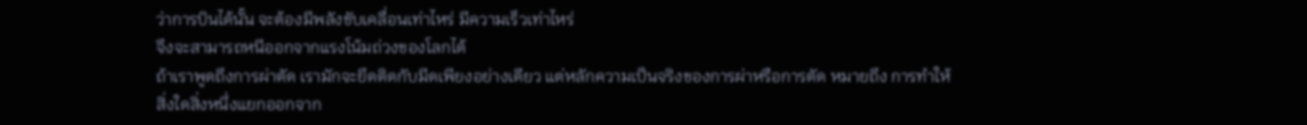ว่าการบินได้นั้น จะต้องมีพลังขับเคลื่อนเท่าไหร่ มีความเร็วเท่าไหร่
จึงจะสามารถหนีออกจากแรงโน้มถ่วงของโลกได้
ถ้าเราพูดถึงการผ่าตัด เรามักจะยึดติดกับมีดเพียงอย่างเดียว แต่หลักความเป็นจริงของการผ่าหรือการตัด หมายถึง การทำให้สิ่งใดสิ่งหนึ่งแยกออกจาก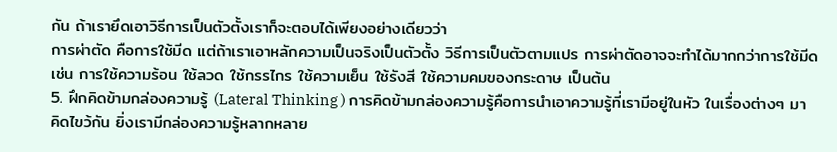กัน ถ้าเรายึดเอาวิธีการเป็นตัวตั้งเราก็จะตอบได้เพียงอย่างเดียวว่า
การผ่าตัด คือการใช้มีด แต่ถ้าเราเอาหลักความเป็นจริงเป็นตัวตั้ง วิธีการเป็นตัวตามแปร การผ่าตัดอาจจะทำได้มากกว่าการใช้มีด เช่น การใช้ความร้อน ใช้ลวด ใช้กรรไกร ใช้ความเย็น ใช้รังสี ใช้ความคมของกระดาษ เป็นต้น
5. ฝึกคิดข้ามกล่องความรู้ (Lateral Thinking ) การคิดข้ามกล่องความรู้คือการนำเอาความรู้ที่เรามีอยู่ในหัว ในเรื่องต่างๆ มาคิดไขว้กัน ยิ่งเรามีกล่องความรู้หลากหลาย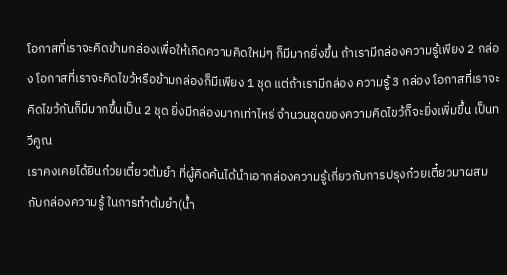โอกาสที่เราจะคิดข้ามกล่องเพื่อให้เกิดความคิดใหม่ๆ ก็มีมากยิ่งขึ้น ถ้าเรามีกล่องความรู้เพียง 2 กล่อง โอกาสที่เราจะคิดไขว้หรือข้ามกล่องก็มีเพียง 1 ชุด แต่ถ้าเรามีกล่อง ความรู้ 3 กล่อง โอกาสที่เราจะคิดไขว้กันก็มีมากขึ้นเป็น 2 ชุด ยิ่งมีกล่องมากเท่าไหร่ จำนวนชุดของความคิดไขว้ก็จะยิ่งเพิ่มขึ้น เป็นทวีคูณ
เราคงเคยได้ยินก๋วยเตี๋ยวต้มยำ ที่ผู้คิดค้นได้นำเอากล่องความรู้เกี่ยวกับการปรุงก๋วยเตี๋ยวมาผสมกับกล่องความรู้ ในการทำต้มยำ(น้ำ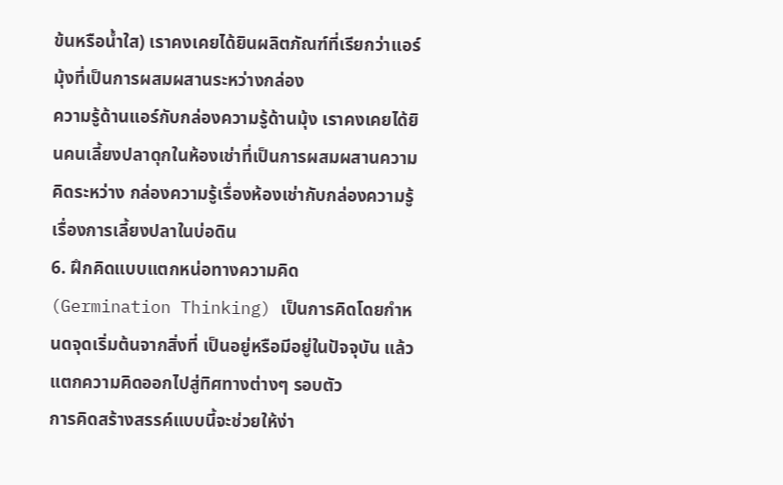ข้นหรือน้ำใส) เราคงเคยได้ยินผลิตภัณฑ์ที่เรียกว่าแอร์มุ้งที่เป็นการผสมผสานระหว่างกล่อง
ความรู้ด้านแอร์กับกล่องความรู้ด้านมุ้ง เราคงเคยได้ยินคนเลี้ยงปลาดุกในห้องเช่าที่เป็นการผสมผสานความคิดระหว่าง กล่องความรู้เรื่องห้องเช่ากับกล่องความรู้เรื่องการเลี้ยงปลาในบ่อดิน
6. ฝึกคิดแบบแตกหน่อทางความคิด (Germination Thinking) เป็นการคิดโดยกำหนดจุดเริ่มต้นจากสิ่งที่ เป็นอยู่หรือมีอยู่ในปัจจุบัน แล้วแตกความคิดออกไปสู่ทิศทางต่างๆ รอบตัว
การคิดสร้างสรรค์แบบนี้จะช่วยให้ง่า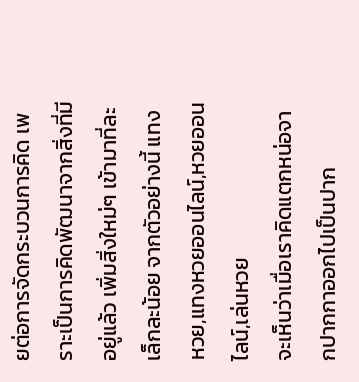ยต่อการจัดกระบวนการคิด เพราะเป็นการคิดพัฒนาจากสิ่งที่มีอยู่แล้ว เพิ่มสิ่งใหม่ๆ เข้ามาที่ละเล็กละน้อย จากตัวอย่างนี้ แทงหวย,แทงหวยออนไลน์,หวยออนไลน์,เล่นหวย
จะเห็นว่าเมื่อเราคิดแตกหน่อจากปากกาออกไปเป็นปาก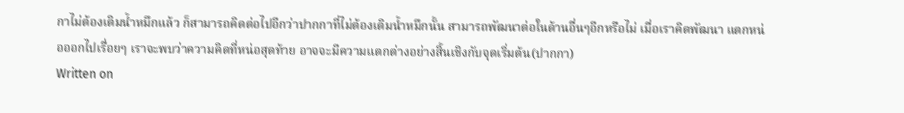กาไม่ต้องเติมน้ำหมึกแล้ว ก็สามารถคิดต่อไปอีกว่าปากกาที่ไม่ต้องเติมน้ำหมึกนั้น สามารถพัฒนาต่อในด้านอื่นๆอีกหรือไม่ เมื่อเราคิดพัฒนา แตกหน่อออกไปเรื่อยๆ เราจะพบว่าความคิดที่หน่อสุดท้าย อาจจะมีความแตกต่างอย่างสิ้นเชิงกับจุดเริ่มต้น(ปากกา)
Written on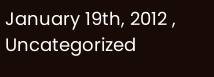January 19th, 2012 , Uncategorized